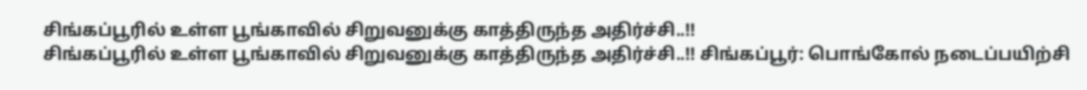சிங்கப்பூரில் உள்ள பூங்காவில் சிறுவனுக்கு காத்திருந்த அதிர்ச்சி..!!
சிங்கப்பூரில் உள்ள பூங்காவில் சிறுவனுக்கு காத்திருந்த அதிர்ச்சி..!! சிங்கப்பூர்: பொங்கோல் நடைப்பயிற்சி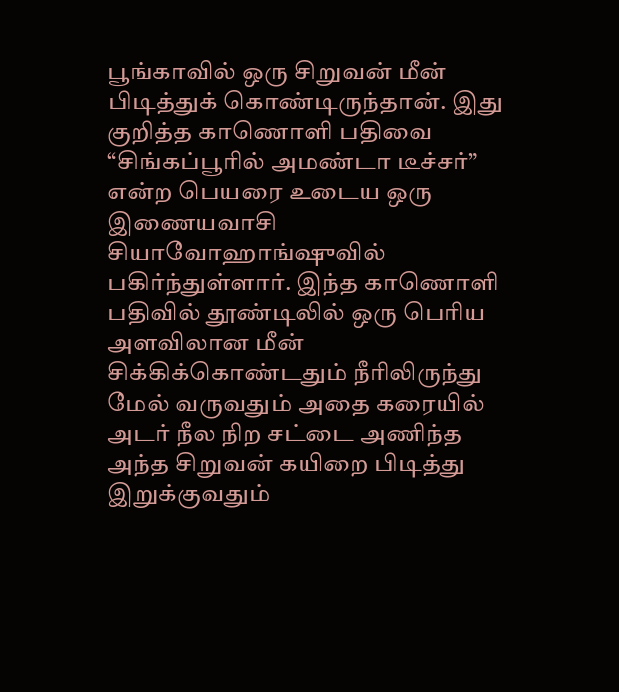பூங்காவில் ஒரு சிறுவன் மீன் பிடித்துக் கொண்டிருந்தான். இது குறித்த காணொளி பதிவை “சிங்கப்பூரில் அமண்டா டீச்சர்” என்ற பெயரை உடைய ஒரு இணையவாசி சியாவோஹாங்ஷுவில் பகிர்ந்துள்ளார். இந்த காணொளி பதிவில் தூண்டிலில் ஒரு பெரிய அளவிலான மீன் சிக்கிக்கொண்டதும் நீரிலிருந்து மேல் வருவதும் அதை கரையில் அடர் நீல நிற சட்டை அணிந்த அந்த சிறுவன் கயிறை பிடித்து இறுக்குவதும்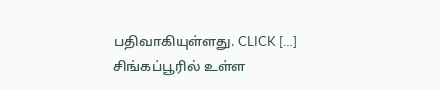பதிவாகியுள்ளது. CLICK […]
சிங்கப்பூரில் உள்ள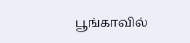பூங்காவில்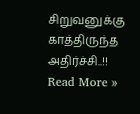சிறுவனுக்கு காத்திருந்த அதிர்ச்சி..!! Read More »